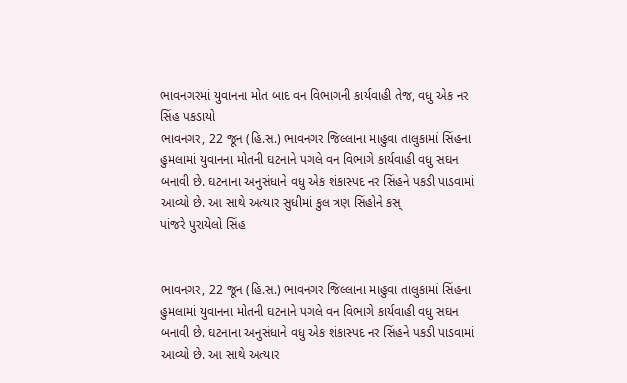ભાવનગરમાં યુવાનના મોત બાદ વન વિભાગની કાર્યવાહી તેજ, વધુ એક નર સિંહ પકડાયો
ભાવનગર, 22 જૂન (હિ.સ.) ભાવનગર જિલ્લાના માહુવા તાલુકામાં સિંહના હુમલામાં યુવાનના મોતની ઘટનાને પગલે વન વિભાગે કાર્યવાહી વધુ સઘન બનાવી છે. ઘટનાના અનુસંધાને વધુ એક શંકાસ્પદ નર સિંહને પકડી પાડવામાં આવ્યો છે. આ સાથે અત્યાર સુધીમાં કુલ ત્રણ સિંહોને કસ્
પાંજરે પુરાયેલો સિંહ


ભાવનગર, 22 જૂન (હિ.સ.) ભાવનગર જિલ્લાના માહુવા તાલુકામાં સિંહના હુમલામાં યુવાનના મોતની ઘટનાને પગલે વન વિભાગે કાર્યવાહી વધુ સઘન બનાવી છે. ઘટનાના અનુસંધાને વધુ એક શંકાસ્પદ નર સિંહને પકડી પાડવામાં આવ્યો છે. આ સાથે અત્યાર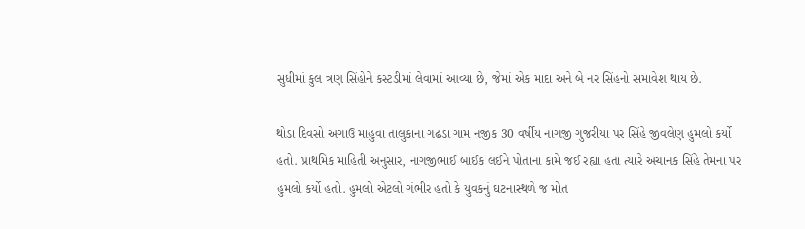સુધીમાં કુલ ત્રણ સિંહોને કસ્ટડીમાં લેવામાં આવ્યા છે, જેમાં એક માદા અને બે નર સિંહનો સમાવેશ થાય છે.

થોડા દિવસો અગાઉ માહુવા તાલુકાના ગઢડા ગામ નજીક 30 વર્ષીય નાગજી ગુજરીયા પર સિંહે જીવલેણ હુમલો કર્યો હતો. પ્રાથમિક માહિતી અનુસાર, નાગજીભાઈ બાઈક લઈને પોતાના કામે જઈ રહ્યા હતા ત્યારે અચાનક સિંહે તેમના પર હુમલો કર્યો હતો. હુમલો એટલો ગંભીર હતો કે યુવકનું ઘટનાસ્થળે જ મોત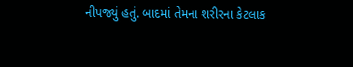નીપજ્યું હતું. બાદમાં તેમના શરીરના કેટલાક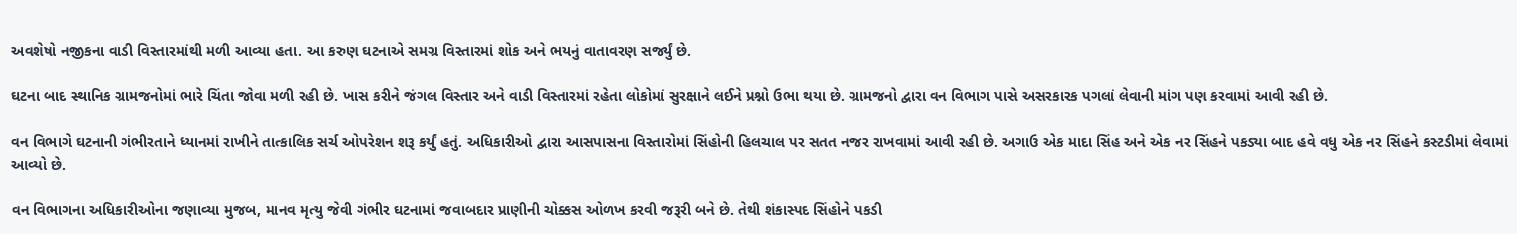અવશેષો નજીકના વાડી વિસ્તારમાંથી મળી આવ્યા હતા. આ કરુણ ઘટનાએ સમગ્ર વિસ્તારમાં શોક અને ભયનું વાતાવરણ સર્જ્યું છે.

ઘટના બાદ સ્થાનિક ગ્રામજનોમાં ભારે ચિંતા જોવા મળી રહી છે. ખાસ કરીને જંગલ વિસ્તાર અને વાડી વિસ્તારમાં રહેતા લોકોમાં સુરક્ષાને લઈને પ્રશ્નો ઉભા થયા છે. ગ્રામજનો દ્વારા વન વિભાગ પાસે અસરકારક પગલાં લેવાની માંગ પણ કરવામાં આવી રહી છે.

વન વિભાગે ઘટનાની ગંભીરતાને ધ્યાનમાં રાખીને તાત્કાલિક સર્ચ ઓપરેશન શરૂ કર્યું હતું. અધિકારીઓ દ્વારા આસપાસના વિસ્તારોમાં સિંહોની હિલચાલ પર સતત નજર રાખવામાં આવી રહી છે. અગાઉ એક માદા સિંહ અને એક નર સિંહને પકડ્યા બાદ હવે વધુ એક નર સિંહને કસ્ટડીમાં લેવામાં આવ્યો છે.

વન વિભાગના અધિકારીઓના જણાવ્યા મુજબ, માનવ મૃત્યુ જેવી ગંભીર ઘટનામાં જવાબદાર પ્રાણીની ચોક્કસ ઓળખ કરવી જરૂરી બને છે. તેથી શંકાસ્પદ સિંહોને પકડી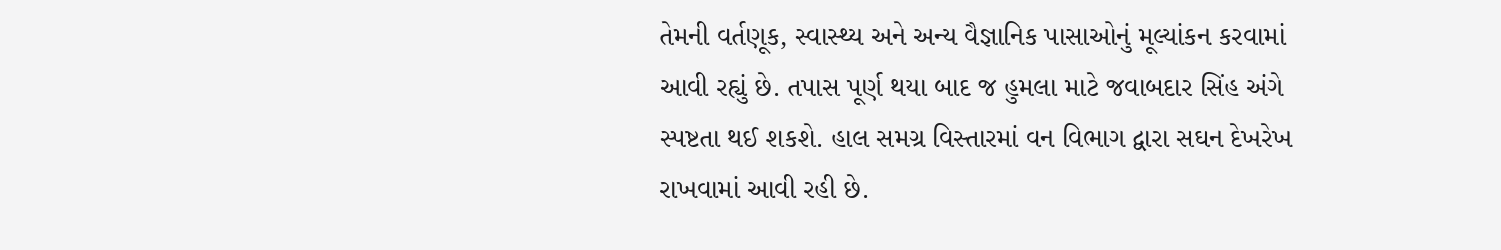તેમની વર્તણૂક, સ્વાસ્થ્ય અને અન્ય વૈજ્ઞાનિક પાસાઓનું મૂલ્યાંકન કરવામાં આવી રહ્યું છે. તપાસ પૂર્ણ થયા બાદ જ હુમલા માટે જવાબદાર સિંહ અંગે સ્પષ્ટતા થઈ શકશે. હાલ સમગ્ર વિસ્તારમાં વન વિભાગ દ્વારા સઘન દેખરેખ રાખવામાં આવી રહી છે.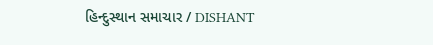હિન્દુસ્થાન સમાચાર / DISHANT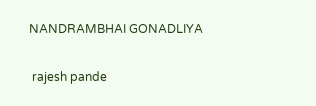NANDRAMBHAI GONADLIYA


 rajesh pande